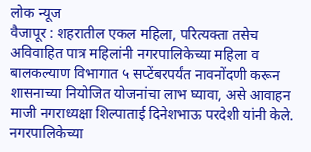लोक न्यूज
वैजापूर : शहरातील एकल महिला, परित्यक्ता तसेच अविवाहित पात्र महिलांनी नगरपालिकेच्या महिला व बालकल्याण विभागात ५ सप्टेंबरपर्यंत नावनोंदणी करून शासनाच्या नियोजित योजनांचा लाभ घ्यावा, असे आवाहन माजी नगराध्यक्षा शिल्पाताई दिनेशभाऊ परदेशी यांनी केले.
नगरपालिकेच्या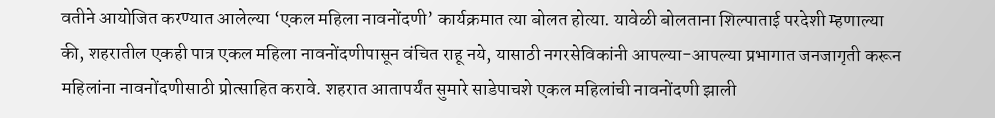वतीने आयोजित करण्यात आलेल्या ‘एकल महिला नावनोंदणी’ कार्यक्रमात त्या बोलत होत्या. यावेळी बोलताना शिल्पाताई परदेशी म्हणाल्या की, शहरातील एकही पात्र एकल महिला नावनोंदणीपासून वंचित राहू नये, यासाठी नगरसेविकांनी आपल्या-आपल्या प्रभागात जनजागृती करून महिलांना नावनोंदणीसाठी प्रोत्साहित करावे. शहरात आतापर्यंत सुमारे साडेपाचशे एकल महिलांची नावनोंदणी झाली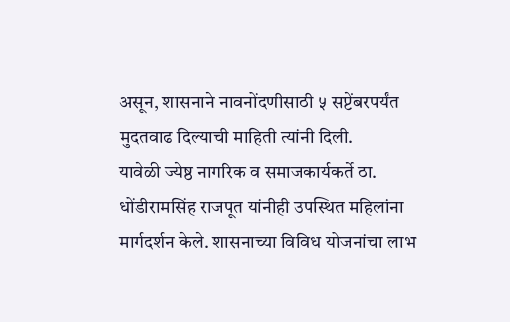असून, शासनाने नावनोंदणीसाठी ५ सप्टेंबरपर्यंत मुदतवाढ दिल्याची माहिती त्यांनी दिली.
यावेळी ज्येष्ठ नागरिक व समाजकार्यकर्ते ठा. धोंडीरामसिंह राजपूत यांनीही उपस्थित महिलांना मार्गदर्शन केले. शासनाच्या विविध योजनांचा लाभ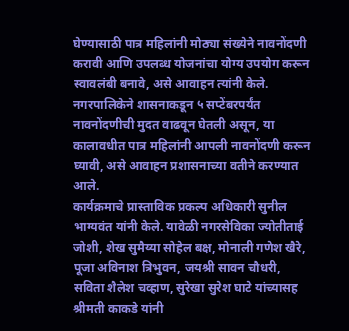घेण्यासाठी पात्र महिलांनी मोठ्या संख्येने नावनोंदणी करावी आणि उपलब्ध योजनांचा योग्य उपयोग करून स्वावलंबी बनावे, असे आवाहन त्यांनी केले.
नगरपालिकेने शासनाकडून ५ सप्टेंबरपर्यंत नावनोंदणीची मुदत वाढवून घेतली असून, या कालावधीत पात्र महिलांनी आपली नावनोंदणी करून घ्यावी, असे आवाहन प्रशासनाच्या वतीने करण्यात आले.
कार्यक्रमाचे प्रास्ताविक प्रकल्प अधिकारी सुनील भाग्यवंत यांनी केले. यावेळी नगरसेविका ज्योतीताई जोशी, शेख सुमैय्या सोहेल बक्ष, मोनाली गणेश खैरे, पूजा अविनाश त्रिभुवन, जयश्री सावन चौधरी, सविता शैलेश चव्हाण, सुरेखा सुरेश घाटे यांच्यासह श्रीमती काकडे यांनी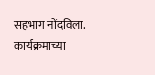सहभाग नोंदविला. कार्यक्रमाच्या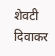शेवटी दिवाकर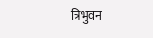त्रिभुवन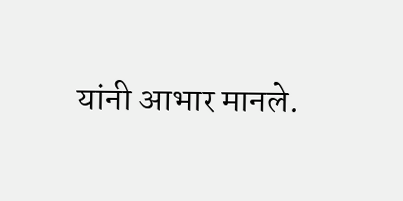यांनी आभार मानले.